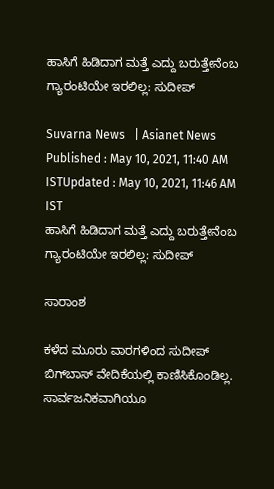ಹಾಸಿಗೆ ಹಿಡಿದಾಗ ಮತ್ತೆ ಎದ್ದು ಬರುತ್ತೇನೆಂಬ ಗ್ಯಾರಂಟಿಯೇ ಇರಲಿಲ್ಲ: ಸುದೀಪ್

Suvarna News   | Asianet News
Published : May 10, 2021, 11:40 AM ISTUpdated : May 10, 2021, 11:46 AM IST
ಹಾಸಿಗೆ ಹಿಡಿದಾಗ ಮತ್ತೆ ಎದ್ದು ಬರುತ್ತೇನೆಂಬ ಗ್ಯಾರಂಟಿಯೇ ಇರಲಿಲ್ಲ: ಸುದೀಪ್

ಸಾರಾಂಶ

ಕಳೆದ ಮೂರು ವಾರಗಳಿಂದ ಸುದೀಪ್ ಬಿಗ್‌ಬಾಸ್ ವೇದಿಕೆಯಲ್ಲಿ ಕಾಣಿಸಿಕೊಂಡಿಲ್ಲ. ಸಾರ್ವಜನಿಕವಾಗಿಯೂ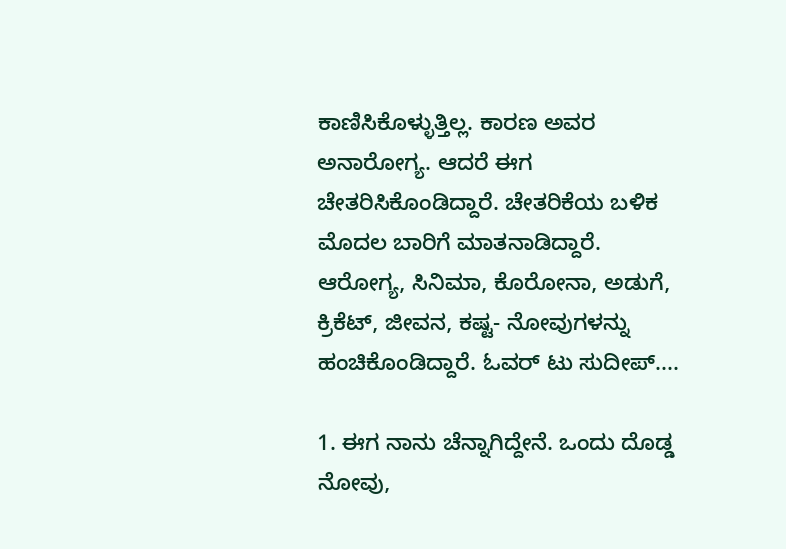ಕಾಣಿಸಿಕೊಳ್ಳುತ್ತಿಲ್ಲ. ಕಾರಣ ಅವರ ಅನಾರೋಗ್ಯ. ಆದರೆ ಈಗ ಚೇತರಿಸಿಕೊಂಡಿದ್ದಾರೆ. ಚೇತರಿಕೆಯ ಬಳಿಕ ಮೊದಲ ಬಾರಿಗೆ ಮಾತನಾಡಿದ್ದಾರೆ. ಆರೋಗ್ಯ, ಸಿನಿಮಾ, ಕೊರೋನಾ, ಅಡುಗೆ, ಕ್ರಿಕೆಟ್, ಜೀವನ, ಕಷ್ಟ- ನೋವುಗಳನ್ನು ಹಂಚಿಕೊಂಡಿದ್ದಾರೆ. ಓವರ್ ಟು ಸುದೀಪ್....

1. ಈಗ ನಾನು ಚೆನ್ನಾಗಿದ್ದೇನೆ. ಒಂದು ದೊಡ್ಡ ನೋವು,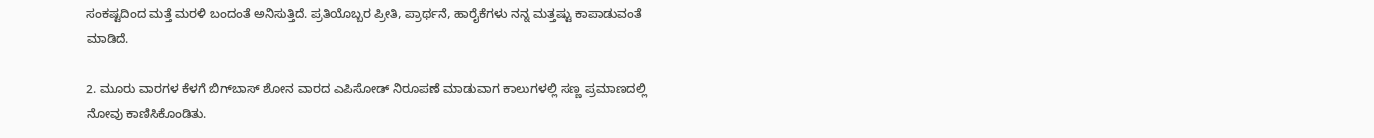ಸಂಕಷ್ಟದಿಂದ ಮತ್ತೆ ಮರಳಿ ಬಂದಂತೆ ಅನಿಸುತ್ತಿದೆ. ಪ್ರತಿಯೊಬ್ಬರ ಪ್ರೀತಿ, ಪ್ರಾರ್ಥನೆ, ಹಾರೈಕೆಗಳು ನನ್ನ ಮತ್ತಷ್ಟು ಕಾಪಾಡುವಂತೆ ಮಾಡಿದೆ.

2. ಮೂರು ವಾರಗಳ ಕೆಳಗೆ ಬಿಗ್‌ಬಾಸ್ ಶೋನ ವಾರದ ಎಪಿಸೋಡ್ ನಿರೂಪಣೆ ಮಾಡುವಾಗ ಕಾಲುಗಳಲ್ಲಿ ಸಣ್ಣ ಪ್ರಮಾಣದಲ್ಲಿ ನೋವು ಕಾಣಿಸಿಕೊಂಡಿತು.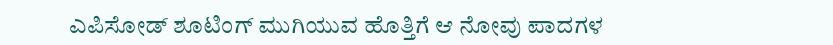ಎಪಿಸೋಡ್ ಶೂಟಿಂಗ್ ಮುಗಿಯುವ ಹೊತ್ತಿಗೆ ಆ ನೋವು ಪಾದಗಳ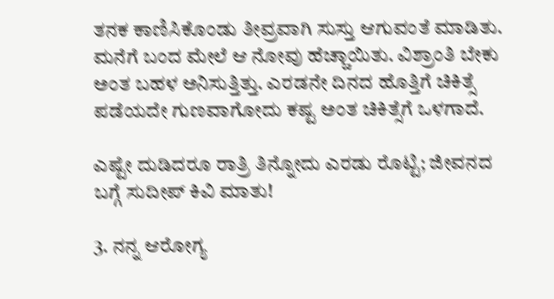ತನಕ ಕಾಣಿಸಿಕೊಂಡು ತೀವ್ರವಾಗಿ ಸುಸ್ತು ಆಗುವಂತೆ ಮಾಡಿತು. ಮನೆಗೆ ಬಂದ ಮೇಲೆ ಆ ನೋವು ಹೆಚ್ಚಾಯಿತು. ವಿಶ್ರಾಂತಿ ಬೇಕು ಅಂತ ಬಹಳ ಅನಿಸುತ್ತಿತ್ತು. ಎರಡನೇ ದಿನದ ಹೊತ್ತಿಗೆ ಚಿಕಿತ್ಸೆ ಪಡೆಯದೇ ಗುಣವಾಗೋದು ಕಷ್ಟ ಅಂತ ಚಿಕಿತ್ಸೆಗೆ ಒಳಗಾದೆ.

ಎಷ್ಟೇ ದುಡಿದರೂ ರಾತ್ರಿ ತಿನ್ನೋದು ಎರಡು ರೊಟ್ಟಿ; ಜೀವನದ ಬಗ್ಗೆ ಸುದೀಪ್ ಕಿವಿ ಮಾತು!

3. ನನ್ನ ಆರೋಗ್ಯ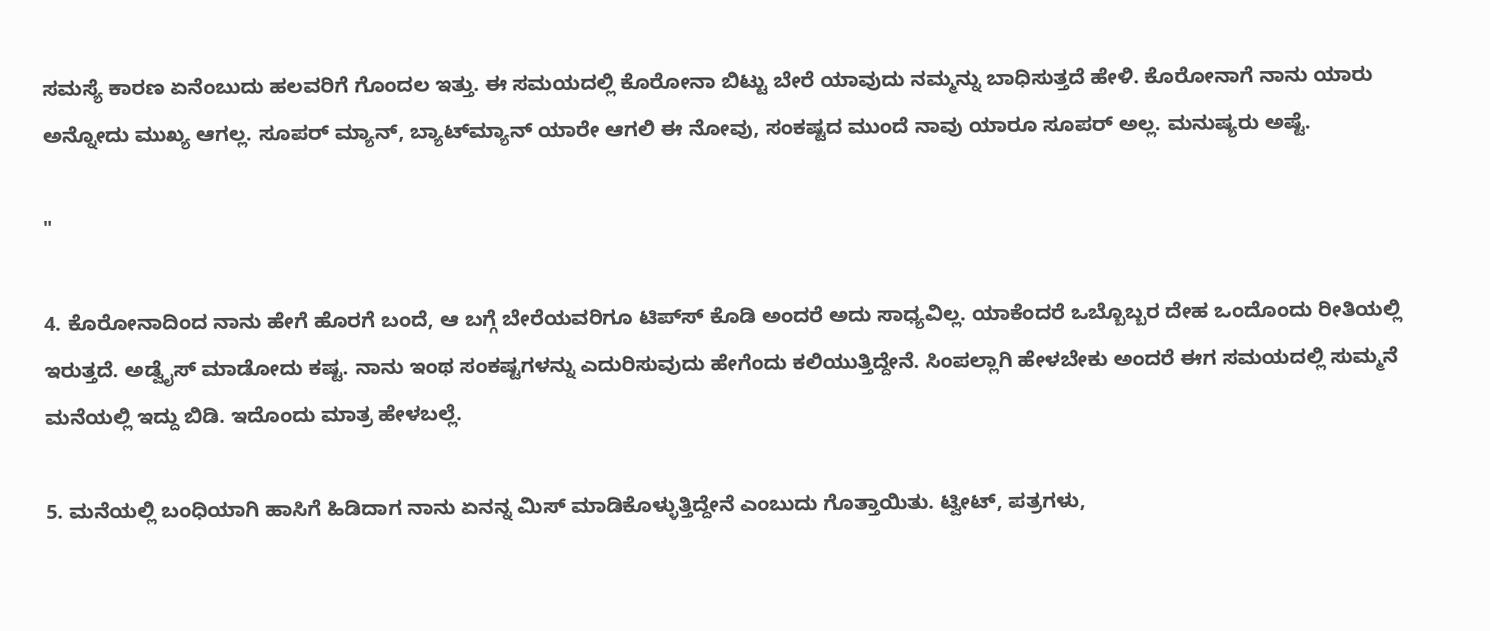ಸಮಸ್ಯೆ ಕಾರಣ ಏನೆಂಬುದು ಹಲವರಿಗೆ ಗೊಂದಲ ಇತ್ತು. ಈ ಸಮಯದಲ್ಲಿ ಕೊರೋನಾ ಬಿಟ್ಟು ಬೇರೆ ಯಾವುದು ನಮ್ಮನ್ನು ಬಾಧಿಸುತ್ತದೆ ಹೇಳಿ. ಕೊರೋನಾಗೆ ನಾನು ಯಾರು ಅನ್ನೋದು ಮುಖ್ಯ ಆಗಲ್ಲ. ಸೂಪರ್ ಮ್ಯಾನ್, ಬ್ಯಾಟ್‌ಮ್ಯಾನ್ ಯಾರೇ ಆಗಲಿ ಈ ನೋವು, ಸಂಕಷ್ಟದ ಮುಂದೆ ನಾವು ಯಾರೂ ಸೂಪರ್ ಅಲ್ಲ. ಮನುಷ್ಯರು ಅಷ್ಟೆ.

"

4. ಕೊರೋನಾದಿಂದ ನಾನು ಹೇಗೆ ಹೊರಗೆ ಬಂದೆ, ಆ ಬಗ್ಗೆ ಬೇರೆಯವರಿಗೂ ಟಿಪ್‌ಸ್ ಕೊಡಿ ಅಂದರೆ ಅದು ಸಾಧ್ಯವಿಲ್ಲ. ಯಾಕೆಂದರೆ ಒಬ್ಬೊಬ್ಬರ ದೇಹ ಒಂದೊಂದು ರೀತಿಯಲ್ಲಿ ಇರುತ್ತದೆ. ಅಡ್ವೈಸ್ ಮಾಡೋದು ಕಷ್ಟ. ನಾನು ಇಂಥ ಸಂಕಷ್ಟಗಳನ್ನು ಎದುರಿಸುವುದು ಹೇಗೆಂದು ಕಲಿಯುತ್ತಿದ್ದೇನೆ. ಸಿಂಪಲ್ಲಾಗಿ ಹೇಳಬೇಕು ಅಂದರೆ ಈಗ ಸಮಯದಲ್ಲಿ ಸುಮ್ಮನೆ ಮನೆಯಲ್ಲಿ ಇದ್ದು ಬಿಡಿ. ಇದೊಂದು ಮಾತ್ರ ಹೇಳಬಲ್ಲೆ.

5. ಮನೆಯಲ್ಲಿ ಬಂಧಿಯಾಗಿ ಹಾಸಿಗೆ ಹಿಡಿದಾಗ ನಾನು ಏನನ್ನ ಮಿಸ್ ಮಾಡಿಕೊಳ್ಳುತ್ತಿದ್ದೇನೆ ಎಂಬುದು ಗೊತ್ತಾಯಿತು. ಟ್ವೀಟ್, ಪತ್ರಗಳು,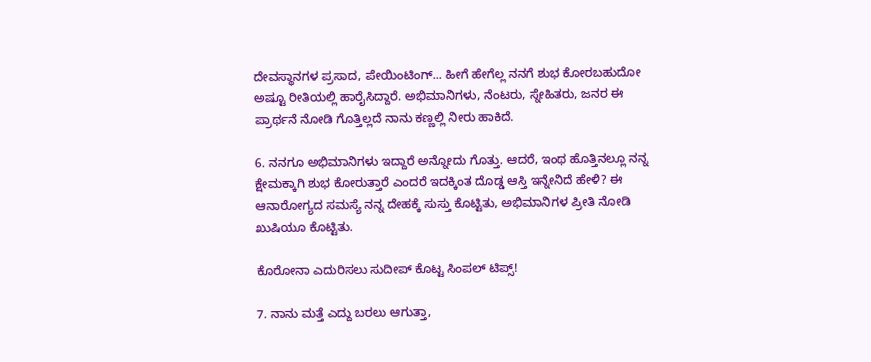ದೇವಸ್ಥಾನಗಳ ಪ್ರಸಾದ, ಪೇಯಿಂಟಿಂಗ್... ಹೀಗೆ ಹೇಗೆಲ್ಲ ನನಗೆ ಶುಭ ಕೋರಬಹುದೋ ಅಷ್ಟೂ ರೀತಿಯಲ್ಲಿ ಹಾರೈಸಿದ್ದಾರೆ. ಅಭಿಮಾನಿಗಳು, ನೆಂಟರು, ಸ್ನೇಹಿತರು, ಜನರ ಈ ಪ್ರಾರ್ಥನೆ ನೋಡಿ ಗೊತ್ತಿಲ್ಲದೆ ನಾನು ಕಣ್ಣಲ್ಲಿ ನೀರು ಹಾಕಿದೆ.

6. ನನಗೂ ಅಭಿಮಾನಿಗಳು ಇದ್ದಾರೆ ಅನ್ನೋದು ಗೊತ್ತು. ಆದರೆ, ಇಂಥ ಹೊತ್ತಿನಲ್ಲೂ ನನ್ನ ಕ್ಷೇಮಕ್ಕಾಗಿ ಶುಭ ಕೋರುತ್ತಾರೆ ಎಂದರೆ ಇದಕ್ಕಿಂತ ದೊಡ್ಡ ಆಸ್ತಿ ಇನ್ನೇನಿದೆ ಹೇಳಿ? ಈ ಆನಾರೋಗ್ಯದ ಸಮಸ್ಯೆ ನನ್ನ ದೇಹಕ್ಕೆ ಸುಸ್ತು ಕೊಟ್ಟಿತು, ಅಭಿಮಾನಿಗಳ ಪ್ರೀತಿ ನೋಡಿ ಖುಷಿಯೂ ಕೊಟ್ಟಿತು.

ಕೊರೋನಾ ಎದುರಿಸಲು ಸುದೀಪ್‌ ಕೊಟ್ಟ ಸಿಂಪಲ್ ಟಿಪ್ಸ್!

7. ನಾನು ಮತ್ತೆ ಎದ್ದು ಬರಲು ಆಗುತ್ತಾ,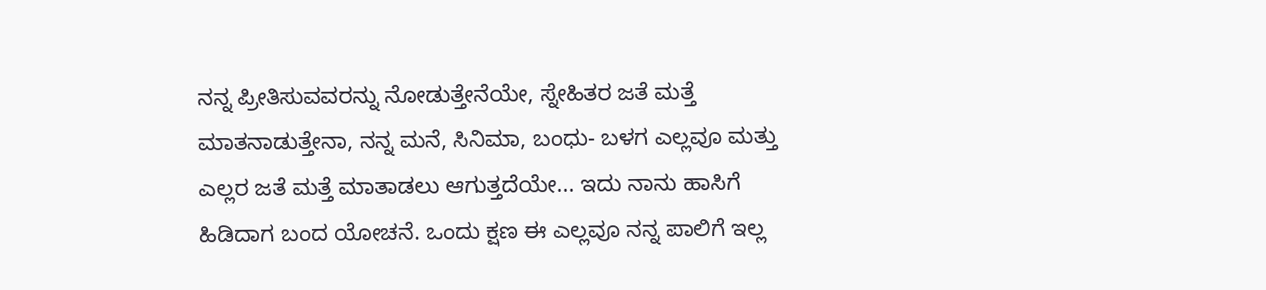ನನ್ನ ಪ್ರೀತಿಸುವವರನ್ನು ನೋಡುತ್ತೇನೆಯೇ, ಸ್ನೇಹಿತರ ಜತೆ ಮತ್ತೆ ಮಾತನಾಡುತ್ತೇನಾ, ನನ್ನ ಮನೆ, ಸಿನಿಮಾ, ಬಂಧು- ಬಳಗ ಎಲ್ಲವೂ ಮತ್ತು ಎಲ್ಲರ ಜತೆ ಮತ್ತೆ ಮಾತಾಡಲು ಆಗುತ್ತದೆಯೇ... ಇದು ನಾನು ಹಾಸಿಗೆ ಹಿಡಿದಾಗ ಬಂದ ಯೋಚನೆ. ಒಂದು ಕ್ಷಣ ಈ ಎಲ್ಲವೂ ನನ್ನ ಪಾಲಿಗೆ ಇಲ್ಲ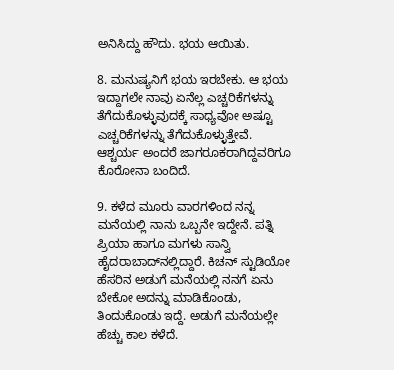ಅನಿಸಿದ್ದು ಹೌದು. ಭಯ ಆಯಿತು.

8. ಮನುಷ್ಯನಿಗೆ ಭಯ ಇರಬೇಕು. ಆ ಭಯ ಇದ್ದಾಗಲೇ ನಾವು ಏನೆಲ್ಲ ಎಚ್ಚರಿಕೆಗಳನ್ನು ತೆಗೆದುಕೊಳ್ಳುವುದಕ್ಕೆ ಸಾಧ್ಯವೋ ಅಷ್ಟೂ ಎಚ್ಚರಿಕೆಗಳನ್ನು ತೆಗೆದುಕೊಳ್ಳುತ್ತೇವೆ. ಆಶ್ಚರ್ಯ ಅಂದರೆ ಜಾಗರೂಕರಾಗಿದ್ದವರಿಗೂ ಕೊರೋನಾ ಬಂದಿದೆ.

9. ಕಳೆದ ಮೂರು ವಾರಗಳಿಂದ ನನ್ನ ಮನೆಯಲ್ಲಿ ನಾನು ಒಬ್ಬನೇ ಇದ್ದೇನೆ. ಪತ್ನಿ ಪ್ರಿಯಾ ಹಾಗೂ ಮಗಳು ಸಾನ್ವಿ ಹೈದರಾಬಾದ್‌ನಲ್ಲಿದ್ದಾರೆ. ಕಿಚನ್ ಸ್ಟುಡಿಯೋ ಹೆಸರಿನ ಅಡುಗೆ ಮನೆಯಲ್ಲಿ ನನಗೆ ಏನು ಬೇಕೋ ಅದನ್ನು ಮಾಡಿಕೊಂಡು, ತಿಂದುಕೊಂಡು ಇದ್ದೆ. ಅಡುಗೆ ಮನೆಯಲ್ಲೇ ಹೆಚ್ಚು ಕಾಲ ಕಳೆದೆ.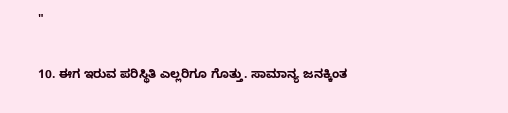"

10. ಈಗ ಇರುವ ಪರಿಸ್ಥಿತಿ ಎಲ್ಲರಿಗೂ ಗೊತ್ತು. ಸಾಮಾನ್ಯ ಜನಕ್ಕಿಂತ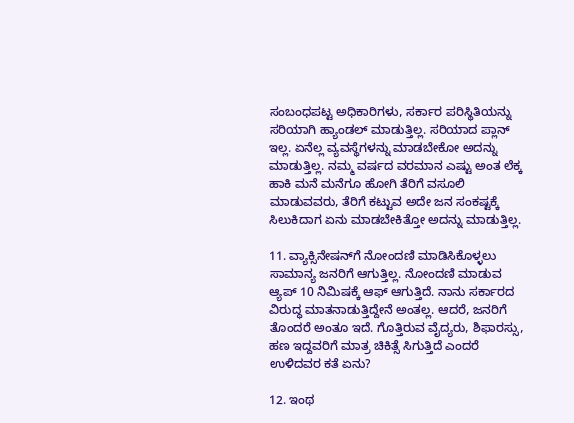ಸಂಬಂಧಪಟ್ಟ ಅಧಿಕಾರಿಗಳು, ಸರ್ಕಾರ ಪರಿಸ್ಥಿತಿಯನ್ನು ಸರಿಯಾಗಿ ಹ್ಯಾಂಡಲ್ ಮಾಡುತ್ತಿಲ್ಲ. ಸರಿಯಾದ ಪ್ಲಾನ್ ಇಲ್ಲ. ಏನೆಲ್ಲ ವ್ಯವಸ್ಥೆಗಳನ್ನು ಮಾಡಬೇಕೋ ಅದನ್ನು ಮಾಡುತ್ತಿಲ್ಲ. ನಮ್ಮ ವರ್ಷದ ವರಮಾನ ಎಷ್ಟು ಅಂತ ಲೆಕ್ಕ ಹಾಕಿ ಮನೆ ಮನೆಗೂ ಹೋಗಿ ತೆರಿಗೆ ವಸೂಲಿ ಮಾಡುವವರು, ತೆರಿಗೆ ಕಟ್ಟುವ ಅದೇ ಜನ ಸಂಕಷ್ಟಕ್ಕೆ ಸಿಲುಕಿದಾಗ ಏನು ಮಾಡಬೇಕಿತ್ತೋ ಅದನ್ನು ಮಾಡುತ್ತಿಲ್ಲ.

11. ವ್ಯಾಕ್ಸಿನೇಷನ್‌ಗೆ ನೋಂದಣಿ ಮಾಡಿಸಿಕೊಳ್ಳಲು ಸಾಮಾನ್ಯ ಜನರಿಗೆ ಆಗುತ್ತಿಲ್ಲ. ನೋಂದಣಿ ಮಾಡುವ ಆ್ಯಪ್ 10 ನಿಮಿಷಕ್ಕೆ ಆಫ್ ಆಗುತ್ತಿದೆ. ನಾನು ಸರ್ಕಾರದ ವಿರುದ್ಧ ಮಾತನಾಡುತ್ತಿದ್ದೇನೆ ಅಂತಲ್ಲ. ಆದರೆ, ಜನರಿಗೆ ತೊಂದರೆ ಅಂತೂ ಇದೆ. ಗೊತ್ತಿರುವ ವೈದ್ಯರು, ಶಿಫಾರಸ್ಸು, ಹಣ ಇದ್ದವರಿಗೆ ಮಾತ್ರ ಚಿಕಿತ್ಸೆ ಸಿಗುತ್ತಿದೆ ಎಂದರೆ ಉಳಿದವರ ಕತೆ ಏನು?

12. ಇಂಥ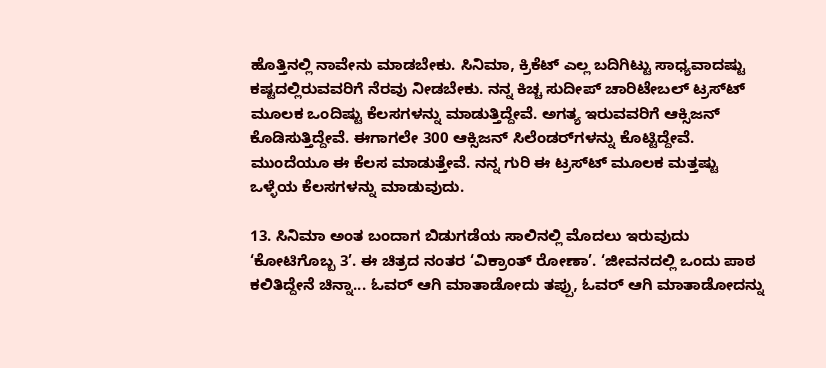ಹೊತ್ತಿನಲ್ಲಿ ನಾವೇನು ಮಾಡಬೇಕು. ಸಿನಿಮಾ, ಕ್ರಿಕೆಟ್ ಎಲ್ಲ ಬದಿಗಿಟ್ಟು ಸಾಧ್ಯವಾದಷ್ಟು ಕಷ್ಟದಲ್ಲಿರುವವರಿಗೆ ನೆರವು ನೀಡಬೇಕು. ನನ್ನ ಕಿಚ್ಚ ಸುದೀಪ್ ಚಾರಿಟೇಬಲ್ ಟ್ರಸ್‌ಟ್ ಮೂಲಕ ಒಂದಿಷ್ಟು ಕೆಲಸಗಳನ್ನು ಮಾಡುತ್ತಿದ್ದೇವೆ. ಅಗತ್ಯ ಇರುವವರಿಗೆ ಆಕ್ಸಿಜನ್ ಕೊಡಿಸುತ್ತಿದ್ದೇವೆ. ಈಗಾಗಲೇ 300 ಆಕ್ಸಿಜನ್ ಸಿಲೆಂಡರ್‌ಗಳನ್ನು ಕೊಟ್ಟಿದ್ದೇವೆ. ಮುಂದೆಯೂ ಈ ಕೆಲಸ ಮಾಡುತ್ತೇವೆ. ನನ್ನ ಗುರಿ ಈ ಟ್ರಸ್‌ಟ್ ಮೂಲಕ ಮತ್ತಷ್ಟು ಒಳ್ಳೆಯ ಕೆಲಸಗಳನ್ನು ಮಾಡುವುದು.

13. ಸಿನಿಮಾ ಅಂತ ಬಂದಾಗ ಬಿಡುಗಡೆಯ ಸಾಲಿನಲ್ಲಿ ಮೊದಲು ಇರುವುದು ‘ಕೋಟಿಗೊಬ್ಬ 3’. ಈ ಚಿತ್ರದ ನಂತರ ‘ವಿಕ್ರಾಂತ್ ರೋಣಾ’. ‘ಜೀವನದಲ್ಲಿ ಒಂದು ಪಾಠ ಕಲಿತಿದ್ದೇನೆ ಚಿನ್ನಾ... ಓವರ್ ಆಗಿ ಮಾತಾಡೋದು ತಪ್ಪು, ಓವರ್ ಆಗಿ ಮಾತಾಡೋದನ್ನು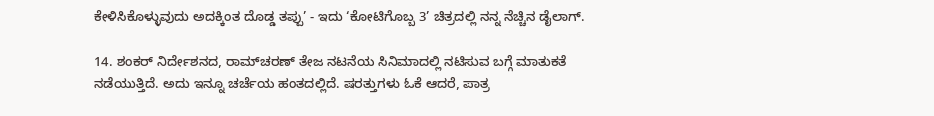ಕೇಳಿಸಿಕೊಳ್ಳುವುದು ಅದಕ್ಕಿಂತ ದೊಡ್ಡ ತಪ್ಪು’ - ಇದು ‘ಕೋಟಿಗೊಬ್ಬ 3’ ಚಿತ್ರದಲ್ಲಿ ನನ್ನ ನೆಚ್ಚಿನ ಡೈಲಾಗ್.

14. ಶಂಕರ್ ನಿರ್ದೇಶನದ, ರಾಮ್‌ಚರಣ್ ತೇಜ ನಟನೆಯ ಸಿನಿಮಾದಲ್ಲಿ ನಟಿಸುವ ಬಗ್ಗೆ ಮಾತುಕತೆ ನಡೆಯುತ್ತಿದೆ. ಅದು ಇನ್ನೂ ಚರ್ಚೆಯ ಹಂತದಲ್ಲಿದೆ. ಷರತ್ತುಗಳು ಓಕೆ ಆದರೆ, ಪಾತ್ರ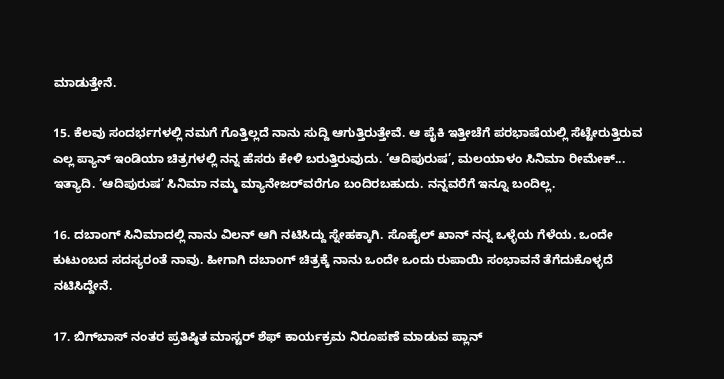ಮಾಡುತ್ತೇನೆ.

15. ಕೆಲವು ಸಂದರ್ಭಗಳಲ್ಲಿ ನಮಗೆ ಗೊತ್ತಿಲ್ಲದೆ ನಾನು ಸುದ್ದಿ ಆಗುತ್ತಿರುತ್ತೇವೆ. ಆ ಪೈಕಿ ಇತ್ತೀಚೆಗೆ ಪರಭಾಷೆಯಲ್ಲಿ ಸೆಟ್ಟೇರುತ್ತಿರುವ ಎಲ್ಲ ಪ್ಯಾನ್ ಇಂಡಿಯಾ ಚಿತ್ರಗಳಲ್ಲಿ ನನ್ನ ಹೆಸರು ಕೇಳಿ ಬರುತ್ತಿರುವುದು. ‘ಆದಿಪುರುಷ’, ಮಲಯಾಳಂ ಸಿನಿಮಾ ರೀಮೇಕ್... ಇತ್ಯಾದಿ. ‘ಆದಿಪುರುಷ’ ಸಿನಿಮಾ ನಮ್ಮ ಮ್ಯಾನೇಜರ್‌ವರೆಗೂ ಬಂದಿರಬಹುದು. ನನ್ನವರೆಗೆ ಇನ್ನೂ ಬಂದಿಲ್ಲ.

16. ದಬಾಂಗ್ ಸಿನಿಮಾದಲ್ಲಿ ನಾನು ವಿಲನ್ ಆಗಿ ನಟಿಸಿದ್ದು ಸ್ನೇಹಕ್ಕಾಗಿ. ಸೊಹೈಲ್ ಖಾನ್ ನನ್ನ ಒಳ್ಳೆಯ ಗೆಳೆಯ. ಒಂದೇ ಕುಟುಂಬದ ಸದಸ್ಯರಂತೆ ನಾವು. ಹೀಗಾಗಿ ದಬಾಂಗ್ ಚಿತ್ರಕ್ಕೆ ನಾನು ಒಂದೇ ಒಂದು ರುಪಾಯಿ ಸಂಭಾವನೆ ತೆಗೆದುಕೊಳ್ಳದೆ ನಟಿಸಿದ್ದೇನೆ.

17. ಬಿಗ್‌ಬಾಸ್ ನಂತರ ಪ್ರತಿಷ್ಠಿತ ಮಾಸ್ಟರ್ ಶೆಫ್ ಕಾರ್ಯಕ್ರಮ ನಿರೂಪಣೆ ಮಾಡುವ ಪ್ಲಾನ್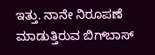ಇತ್ತು. ನಾನೇ ನಿರೂಪಣೆ ಮಾಡುತ್ತಿರುವ ಬಿಗ್‌ಬಾಸ್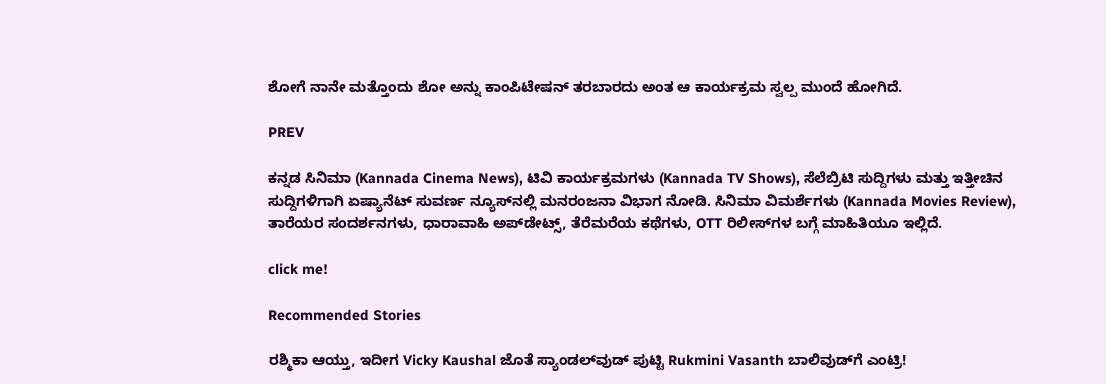ಶೋಗೆ ನಾನೇ ಮತ್ತೊಂದು ಶೋ ಅನ್ನು ಕಾಂಪಿಟೇಷನ್ ತರಬಾರದು ಅಂತ ಆ ಕಾರ್ಯಕ್ರಮ ಸ್ವಲ್ಪ ಮುಂದೆ ಹೋಗಿದೆ.

PREV

ಕನ್ನಡ ಸಿನಿಮಾ (Kannada Cinema News), ಟಿವಿ ಕಾರ್ಯಕ್ರಮಗಳು (Kannada TV Shows), ಸೆಲೆಬ್ರಿಟಿ ಸುದ್ದಿಗಳು ಮತ್ತು ಇತ್ತೀಚಿನ ಸುದ್ದಿಗಳಿಗಾಗಿ ಏಷ್ಯಾನೆಟ್ ಸುವರ್ಣ ನ್ಯೂಸ್‌ನಲ್ಲಿ ಮನರಂಜನಾ ವಿಭಾಗ ನೋಡಿ. ಸಿನಿಮಾ ವಿಮರ್ಶೆಗಳು (Kannada Movies Review), ತಾರೆಯರ ಸಂದರ್ಶನಗಳು, ಧಾರಾವಾಹಿ ಅಪ್‌ಡೇಟ್ಸ್‌, ತೆರೆಮರೆಯ ಕಥೆಗಳು, OTT ರಿಲೀಸ್‌ಗಳ ಬಗ್ಗೆ ಮಾಹಿತಿಯೂ ಇಲ್ಲಿದೆ.

click me!

Recommended Stories

ರಶ್ಮಿಕಾ ಆಯ್ತು, ಇದೀಗ Vicky Kaushal ಜೊತೆ ಸ್ಯಾಂಡಲ್‌ವುಡ್ ಪುಟ್ಟಿ Rukmini Vasanth ಬಾಲಿವುಡ್‌ಗೆ ಎಂಟ್ರಿ!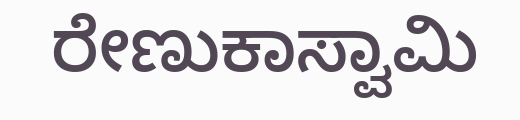ರೇಣುಕಾಸ್ವಾಮಿ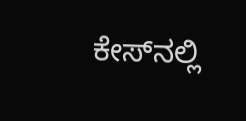ಕೇಸ್‌ನಲ್ಲಿ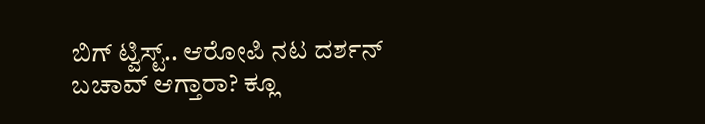ಬಿಗ್ ಟ್ವಿಸ್ಟ್.. ಆರೋಪಿ ನಟ ದರ್ಶನ್ ಬಚಾವ್ ಆಗ್ತಾರಾ? ಕ್ಲೂ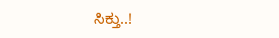ಸಿಕ್ತು..!